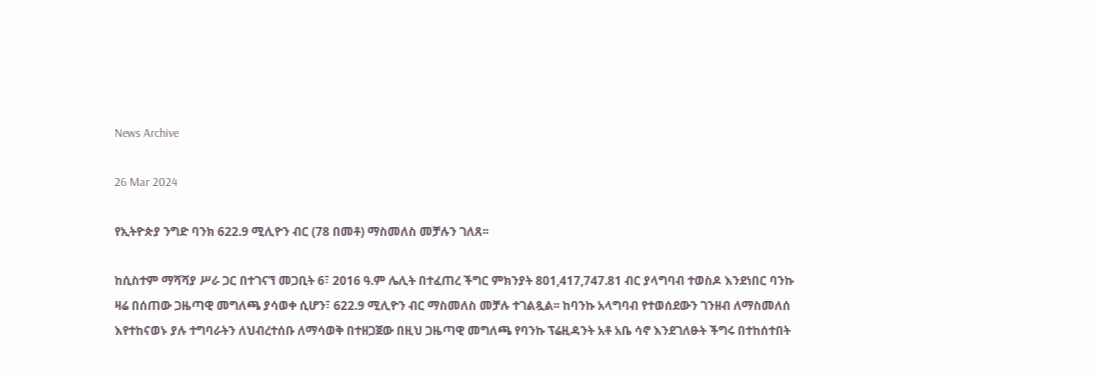News Archive

26 Mar 2024

የኢትዮጵያ ንግድ ባንክ 622.9 ሚሊዮን ብር (78 በመቶ) ማስመለስ መቻሉን ገለጸ፡፡

ከሲስተም ማሻሻያ ሥራ ጋር በተገናኘ መጋቢት 6፣ 2016 ዓ.ም ሌሊት በተፈጠረ ችግር ምክንያት 801,417,747.81 ብር ያላግባብ ተወስዶ እንደነበር ባንኩ ዛሬ በሰጠው ጋዜጣዊ መግለጫ ያሳወቀ ሲሆን፣ 622.9 ሚሊዮን ብር ማስመለስ መቻሉ ተገልጿል፡፡ ከባንኩ አላግባብ የተወሰደውን ገንዘብ ለማስመለሰ እየተከናወኑ ያሉ ተግባራትን ለህብረተሰቡ ለማሳወቅ በተዘጋጀው በዚህ ጋዜጣዊ መግለጫ የባንኩ ፕሬዚዳንት አቶ አቤ ሳኖ እንደገለፁት ችግሩ በተከሰተበት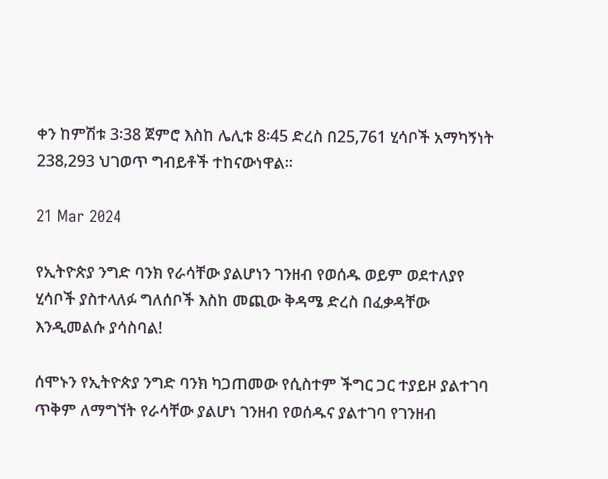ቀን ከምሽቱ 3፡38 ጀምሮ እስከ ሌሊቱ 8፡45 ድረስ በ25,761 ሂሳቦች አማካኝነት 238‚293 ህገወጥ ግብይቶች ተከናውነዋል፡፡

21 Mar 2024

የኢትዮጵያ ንግድ ባንክ የራሳቸው ያልሆነን ገንዘብ የወሰዱ ወይም ወደተለያየ ሂሳቦች ያስተላለፉ ግለሰቦች እስከ መጪው ቅዳሜ ድረስ በፈቃዳቸው እንዲመልሱ ያሳስባል!

ሰሞኑን የኢትዮጵያ ንግድ ባንክ ካጋጠመው የሲስተም ችግር ጋር ተያይዞ ያልተገባ ጥቅም ለማግኘት የራሳቸው ያልሆነ ገንዘብ የወሰዱና ያልተገባ የገንዘብ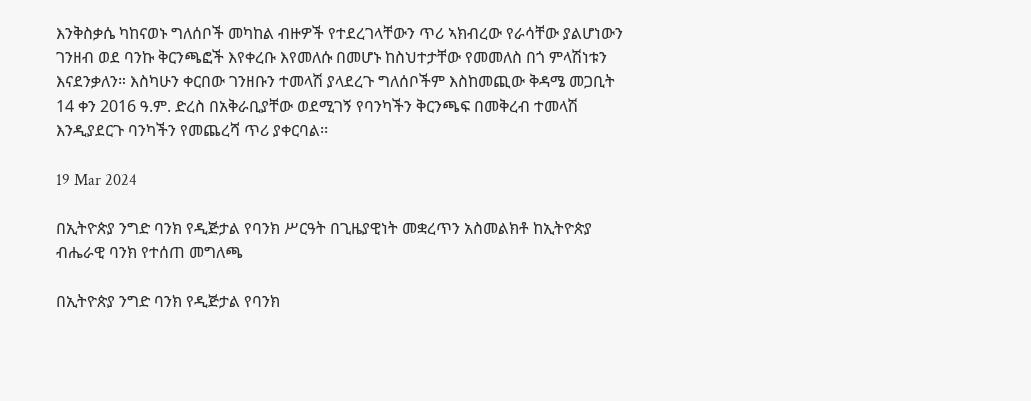እንቅስቃሴ ካከናወኑ ግለሰቦች መካከል ብዙዎች የተደረገላቸውን ጥሪ ኣክብረው የራሳቸው ያልሆነውን ገንዘብ ወደ ባንኩ ቅርንጫፎች እየቀረቡ እየመለሱ በመሆኑ ከስህተታቸው የመመለስ በጎ ምላሽነቱን እናደንቃለን። እስካሁን ቀርበው ገንዘቡን ተመላሽ ያላደረጉ ግለሰቦችም እስከመጪው ቅዳሜ መጋቢት 14 ቀን 2016 ዓ.ም. ድረስ በአቅራቢያቸው ወደሚገኝ የባንካችን ቅርንጫፍ በመቅረብ ተመላሽ እንዲያደርጉ ባንካችን የመጨረሻ ጥሪ ያቀርባል፡፡

19 Mar 2024

በኢትዮጵያ ንግድ ባንክ የዲጅታል የባንክ ሥርዓት በጊዜያዊነት መቋረጥን አስመልክቶ ከኢትዮጵያ ብሔራዊ ባንክ የተሰጠ መግለጫ

በኢትዮጵያ ንግድ ባንክ የዲጅታል የባንክ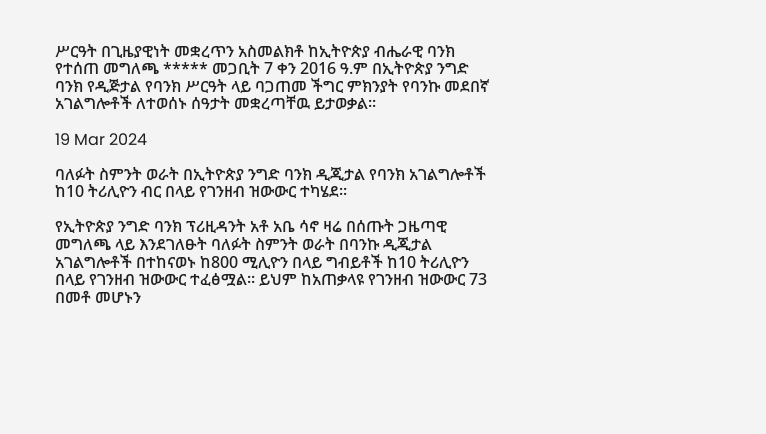ሥርዓት በጊዜያዊነት መቋረጥን አስመልክቶ ከኢትዮጵያ ብሔራዊ ባንክ የተሰጠ መግለጫ ***** መጋቢት 7 ቀን 2016 ዓ.ም በኢትዮጵያ ንግድ ባንክ የዲጅታል የባንክ ሥርዓት ላይ ባጋጠመ ችግር ምክንያት የባንኩ መደበኛ አገልግሎቶች ለተወሰኑ ሰዓታት መቋረጣቸዉ ይታወቃል፡፡

19 Mar 2024

ባለፉት ስምንት ወራት በኢትዮጵያ ንግድ ባንክ ዲጂታል የባንክ አገልግሎቶች ከ10 ትሪሊዮን ብር በላይ የገንዘብ ዝውውር ተካሄደ፡፡

የኢትዮጵያ ንግድ ባንክ ፕሪዚዳንት አቶ አቤ ሳኖ ዛሬ በሰጡት ጋዜጣዊ መግለጫ ላይ እንደገለፁት ባለፉት ስምንት ወራት በባንኩ ዲጂታል አገልግሎቶች በተከናወኑ ከ800 ሚሊዮን በላይ ግብይቶች ከ10 ትሪሊዮን በላይ የገንዘብ ዝውውር ተፈፅሟል፡፡ ይህም ከአጠቃላዩ የገንዘብ ዝውውር 73 በመቶ መሆኑን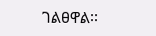ገልፀዋል፡፡